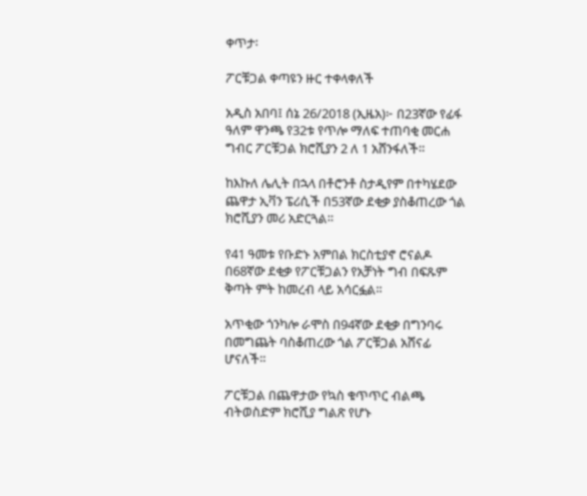ቀጥታ፡

ፖርቹጋል ቀጣዩን ዙር ተቀላቀለች

አዲስ አበባ፤ ሰኔ 26/2018 (ኢዜአ)፦ በ23ኛው የፊፋ ዓለም ዋንጫ የ32ቱ የጥሎ ማለፍ ተጠባቂ መርሐ ግብር ፖርቹጋል ክሮሺያን 2 ለ 1 አሸንፋለች።

ከእኩለ ሌሊት በኋላ በቶሮንቶ ስታዲየም በተካሄደው ጨዋታ ኢቫን ፔሪሲች በ53ኛው ደቂቃ ያስቆጠረው ጎል ክሮሺያን መሪ አድርጓል።

የ41 ዓመቱ የቡድኑ አምበል ክርስቲያኖ ሮናልዶ በ68ኛው ደቂቃ የፖርቹጋልን የአቻነት ግብ በፍጹም ቅጣት ምት ከመረብ ላይ አሳርፏል።

አጥቂው ጎንካሎ ራሞስ በ94ኛው ደቂቃ በግንባሩ በመግጨት ባስቆጠረው ጎል ፖርቹጋል አሸናፊ ሆናለች።

ፖርቹጋል በጨዋታው የኳስ ቁጥጥር ብልጫ ብትወስድም ክሮሺያ ግልጽ የሆኑ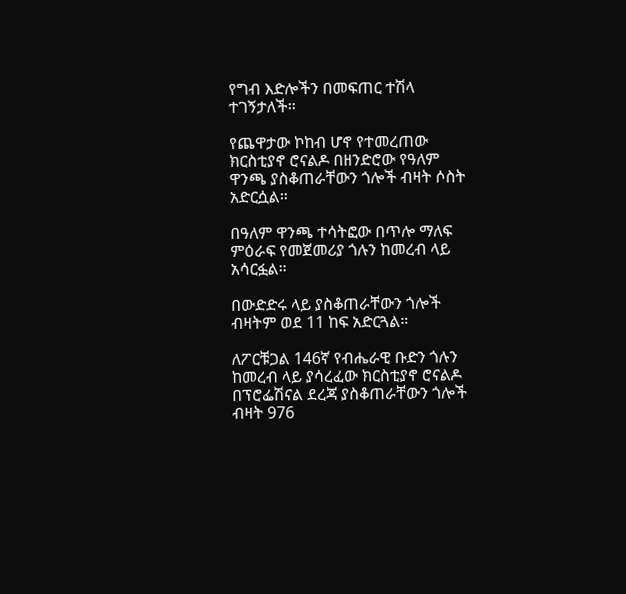የግብ እድሎችን በመፍጠር ተሽላ ተገኝታለች።

የጨዋታው ኮከብ ሆኖ የተመረጠው ክርስቲያኖ ሮናልዶ በዘንድሮው የዓለም ዋንጫ ያስቆጠራቸውን ጎሎች ብዛት ሶስት አድርሷል።

በዓለም ዋንጫ ተሳትፎው በጥሎ ማለፍ ምዕራፍ የመጀመሪያ ጎሉን ከመረብ ላይ አሳርፏል።

በውድድሩ ላይ ያስቆጠራቸውን ጎሎች ብዛትም ወደ 11 ከፍ አድርጓል።

ለፖርቹጋል 146ኛ የብሔራዊ ቡድን ጎሉን ከመረብ ላይ ያሳረፈው ክርስቲያኖ ሮናልዶ በፕሮፌሽናል ደረጃ ያስቆጠራቸውን ጎሎች ብዛት 976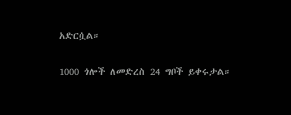አድርሷል።

1000 ጎሎች ለመድረስ 24 ግቦች ይቀሩታል።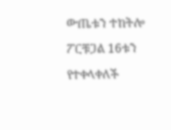ውጤቱን ተከትሎ ፖርቹጋል 16ቱን የተቀላቀለች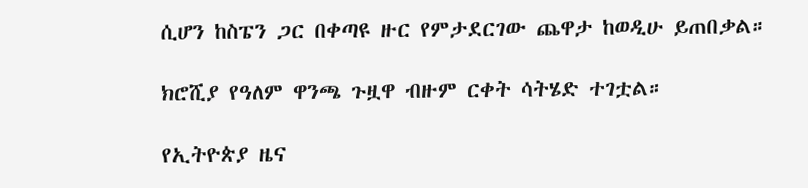ሲሆን ከስፔን ጋር በቀጣዩ ዙር የምታደርገው ጨዋታ ከወዲሁ ይጠበቃል።

ክሮሺያ የዓለም ዋንጫ ጉዟዋ ብዙም ርቀት ሳትሄድ ተገቷል።

የኢትዮጵያ ዜና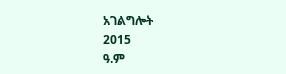አገልግሎት
2015
ዓ.ም